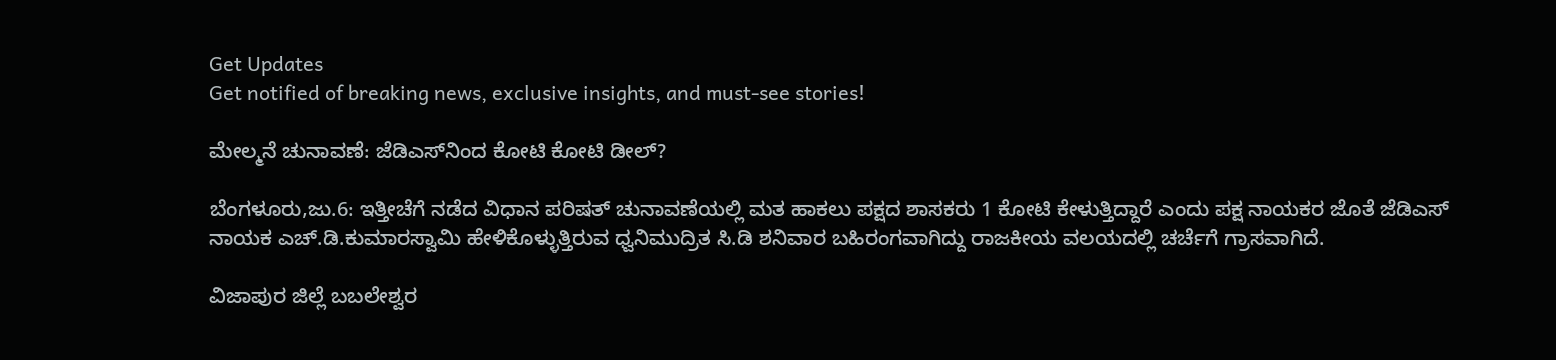Get Updates
Get notified of breaking news, exclusive insights, and must-see stories!

ಮೇಲ್ಮನೆ ಚುನಾವಣೆ: ಜೆಡಿಎಸ್‌ನಿಂದ ಕೋಟಿ ಕೋಟಿ ಡೀಲ್‌?

ಬೆಂಗಳೂರು,ಜು.6: ಇತ್ತೀಚೆಗೆ ನಡೆದ ವಿಧಾನ ಪರಿಷತ್‌ ಚುನಾವಣೆಯಲ್ಲಿ ಮತ ಹಾಕಲು ಪಕ್ಷದ ಶಾಸಕರು 1 ಕೋಟಿ ಕೇಳುತ್ತಿದ್ದಾರೆ ಎಂದು ಪಕ್ಷ ನಾಯಕರ ಜೊತೆ ಜೆಡಿಎಸ್‌ ನಾಯಕ ಎಚ್‌.ಡಿ.ಕುಮಾರಸ್ವಾಮಿ ಹೇಳಿಕೊಳ್ಳುತ್ತಿರುವ ಧ್ವನಿಮುದ್ರಿತ ಸಿ.ಡಿ ಶನಿವಾರ ಬಹಿರಂಗವಾಗಿದ್ದು ರಾಜಕೀಯ ವಲಯದಲ್ಲಿ ಚರ್ಚೆಗೆ ಗ್ರಾಸವಾಗಿದೆ.

ವಿಜಾಪುರ ಜಿಲ್ಲೆ ಬಬಲೇಶ್ವರ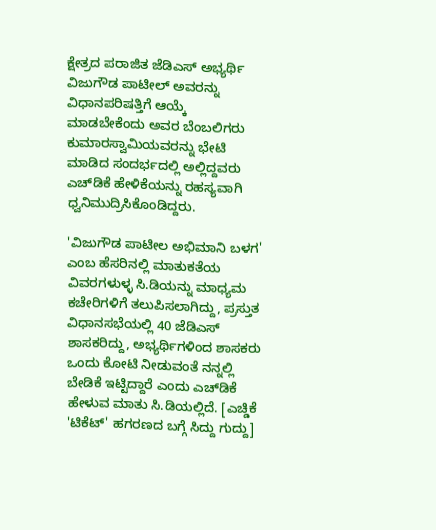ಕ್ಷೇತ್ರದ ಪರಾಜಿತ ಜೆಡಿಎಸ್ ಅಭ್ಯರ್ಥಿ ವಿಜುಗೌಡ ಪಾಟೀಲ್ ಅವರನ್ನು ವಿಧಾನಪರಿಷತ್ತಿಗೆ ಆಯ್ಕೆ ಮಾಡಬೇಕೆಂದು ಅವರ ಬೆಂಬಲಿಗರು ಕುಮಾರಸ್ವಾಮಿಯವರನ್ನು ಭೇಟಿ ಮಾಡಿದ ಸಂದರ್ಭದಲ್ಲಿ ಅಲ್ಲಿದ್ದವರು ಎಚ್‌ಡಿಕೆ ಹೇಳಿಕೆಯನ್ನು ರಹಸ್ಯವಾಗಿ ಧ್ವನಿಮುದ್ರಿಸಿಕೊಂಡಿದ್ದರು.

'ವಿಜುಗೌಡ ಪಾಟೀಲ ಅಭಿಮಾನಿ ಬಳಗ' ಎಂಬ ಹೆಸರಿನಲ್ಲಿ ಮಾತುಕತೆಯ ವಿವರಗಳುಳ್ಳ ಸಿ.ಡಿಯನ್ನು ಮಾಧ್ಯಮ ಕಚೇರಿಗಳಿಗೆ ತಲುಪಿಸಲಾಗಿದ್ದು, ಪ್ರಸ್ತುತ ವಿಧಾನಸಭೆಯಲ್ಲಿ 40 ಜೆಡಿಎಸ್‌‌ ಶಾಸಕರಿದ್ದು, ಅಭ್ಯರ್ಥಿಗಳಿಂದ ಶಾಸಕರು ಒಂದು ಕೋಟಿ ನೀಡುವಂತೆ ನನ್ನಲ್ಲಿ ಬೇಡಿಕೆ ಇಟ್ಟಿದ್ದಾರೆ ಎಂದು ಎಚ್‌ಡಿಕೆ ಹೇಳುವ ಮಾತು ಸಿ.ಡಿಯಲ್ಲಿದೆ. [ಎಚ್ಡಿಕೆ 'ಟಿಕೆಟ್' ಹಗರಣದ ಬಗ್ಗೆ ಸಿದ್ದು ಗುದ್ದು]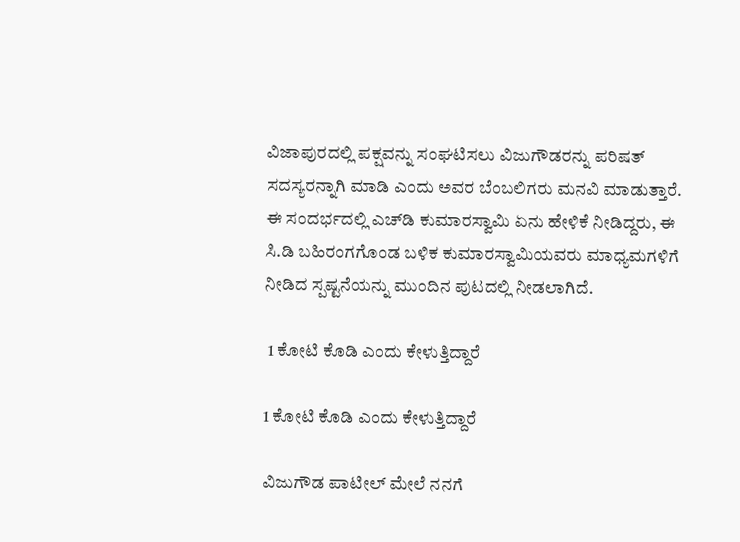ವಿಜಾಪುರದಲ್ಲಿ ಪಕ್ಷವನ್ನು ಸಂಘಟಿಸಲು ವಿಜುಗೌಡರನ್ನು ಪರಿಷತ್‌ ಸದಸ್ಯರನ್ನಾಗಿ ಮಾಡಿ ಎಂದು ಅವರ ಬೆಂಬಲಿಗರು ಮನವಿ ಮಾಡುತ್ತಾರೆ. ಈ ಸಂದರ್ಭದಲ್ಲಿ ಎಚ್‌ಡಿ ಕುಮಾರಸ್ವಾಮಿ ಏನು ಹೇಳಿಕೆ ನೀಡಿದ್ದರು, ಈ ಸಿ.ಡಿ ಬಹಿರಂಗಗೊಂಡ ಬಳಿಕ ಕುಮಾರಸ್ವಾಮಿಯವರು ಮಾಧ್ಯಮಗಳಿಗೆ ನೀಡಿದ ಸ್ಪಷ್ಟನೆಯನ್ನು ಮುಂದಿನ ಪುಟದಲ್ಲಿ ನೀಡಲಾಗಿದೆ.

 1 ಕೋಟಿ ಕೊಡಿ ಎಂದು ಕೇಳುತ್ತಿದ್ದಾರೆ

1 ಕೋಟಿ ಕೊಡಿ ಎಂದು ಕೇಳುತ್ತಿದ್ದಾರೆ

ವಿಜುಗೌಡ ಪಾಟೀಲ್ ಮೇಲೆ ನನಗೆ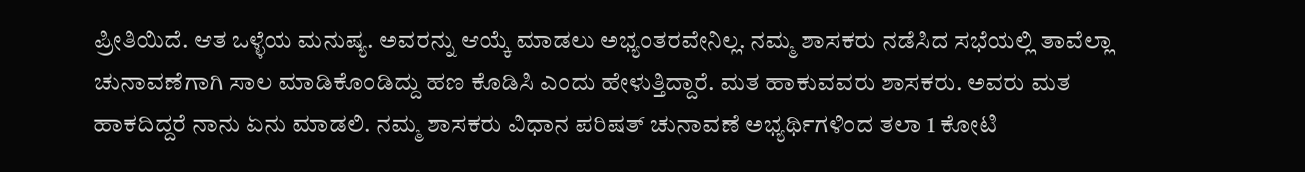ಪ್ರೀತಿಯಿದೆ. ಆತ ಒಳ್ಳೆಯ ಮನುಷ್ಯ. ಅವರನ್ನು ಆಯ್ಕೆ ಮಾಡಲು ಅಭ್ಯಂತರವೇನಿಲ್ಲ. ನಮ್ಮ ಶಾಸಕರು ನಡೆಸಿದ ಸಭೆಯಲ್ಲಿ ತಾವೆಲ್ಲಾ ಚುನಾವಣೆಗಾಗಿ ಸಾಲ ಮಾಡಿಕೊಂಡಿದ್ದು ಹಣ ಕೊಡಿಸಿ ಎಂದು ಹೇಳುತ್ತಿದ್ದಾರೆ. ಮತ ಹಾಕುವವರು ಶಾಸಕರು. ಅವರು ಮತ ಹಾಕದಿದ್ದರೆ ನಾನು ಏನು ಮಾಡಲಿ. ನಮ್ಮ ಶಾಸಕರು ವಿಧಾನ ಪರಿಷತ್‌ ಚುನಾವಣೆ ಅಭ್ಯರ್ಥಿಗಳಿಂದ ತಲಾ 1 ಕೋಟಿ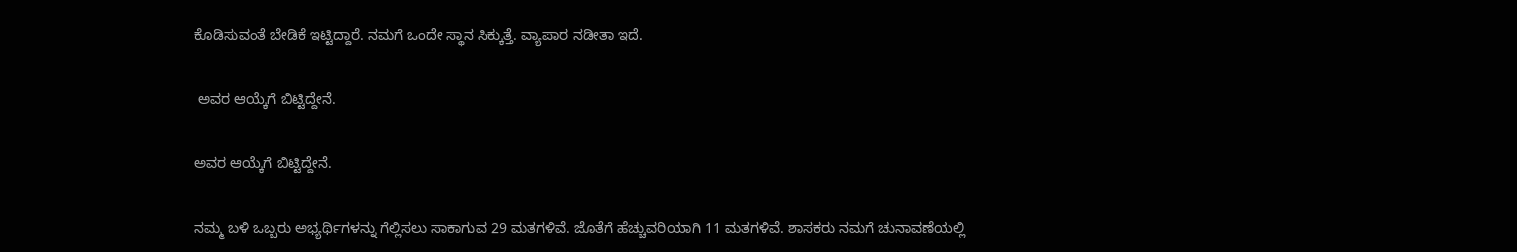ಕೊಡಿಸುವಂತೆ ಬೇಡಿಕೆ ಇಟ್ಟಿದ್ದಾರೆ. ನಮಗೆ ಒಂದೇ ಸ್ಥಾನ ಸಿಕ್ಕುತ್ತೆ. ವ್ಯಾಪಾರ ನಡೀತಾ ಇದೆ.

 ಅವರ ಆಯ್ಕೆಗೆ ಬಿಟ್ಟಿದ್ದೇನೆ.

ಅವರ ಆಯ್ಕೆಗೆ ಬಿಟ್ಟಿದ್ದೇನೆ.

ನಮ್ಮ ಬಳಿ ಒಬ್ಬರು ಅಭ್ಯರ್ಥಿಗಳನ್ನು ಗೆಲ್ಲಿಸಲು ಸಾಕಾಗುವ 29 ಮತಗಳಿವೆ. ಜೊತೆಗೆ ಹೆಚ್ಚುವರಿಯಾಗಿ 11 ಮತಗಳಿವೆ. ಶಾಸಕರು ನಮಗೆ ಚುನಾವಣೆಯಲ್ಲಿ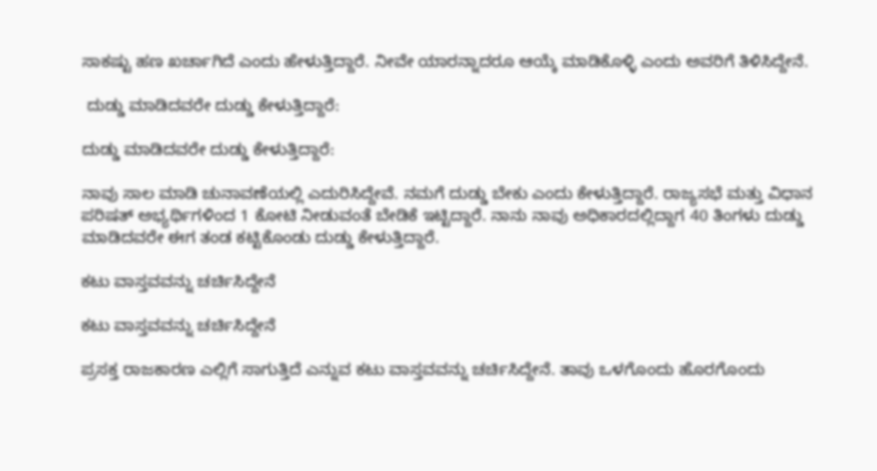ಸಾಕಷ್ಟು ಹಣ ಖರ್ಚಾ‌ಗಿದೆ ಎಂದು ಹೇಳುತ್ತಿದ್ದಾರೆ. ನೀವೇ ಯಾರನ್ನಾದರೂ ಆಯ್ಕೆ ಮಾಡಿಕೊಳ್ಳಿ ಎಂದು ಅವರಿಗೆ ತಿಳಿಸಿದ್ದೇನೆ.

 ದುಡ್ಡು ಮಾಡಿದವರೇ ದುಡ್ಡು ಕೇಳುತ್ತಿದ್ದಾರೆ:

ದುಡ್ಡು ಮಾಡಿದವರೇ ದುಡ್ಡು ಕೇಳುತ್ತಿದ್ದಾರೆ:

ನಾವು ಸಾಲ ಮಾಡಿ ಚುನಾವಣೆಯಲ್ಲಿ ಎದುರಿಸಿದ್ದೇವೆ. ನಮಗೆ ದುಡ್ಡು ಬೇಕು ಎಂದು ಕೇಳುತ್ತಿದ್ದಾರೆ. ರಾಜ್ಯಸಭೆ ಮತ್ತು ವಿಧಾನ ಪರಿಷತ್‌ ಅಭ್ಯರ್ಥಿ‌ಗಳಿಂದ 1 ಕೋಟಿ ನೀಡುವಂತೆ ಬೇಡಿಕೆ ಇಟ್ಟಿದ್ದಾರೆ. ನಾನು ನಾವು ಅಧಿಕಾರದಲ್ಲಿದ್ದಾಗ 40 ತಿಂಗಳು ದುಡ್ಡು ಮಾಡಿದವರೇ ಈಗ ತಂಡ ಕಟ್ಟಿಕೊಂಡು ದುಡ್ಡು ಕೇಳುತ್ತಿದ್ದಾರೆ.

ಕಟು ವಾಸ್ತವವನ್ನು ಚರ್ಚಿಸಿದ್ದೇನೆ

ಕಟು ವಾಸ್ತವವನ್ನು ಚರ್ಚಿಸಿದ್ದೇನೆ

ಪ್ರಸಕ್ತ ರಾಜಕಾರಣ ಎಲ್ಲಿಗೆ ಸಾಗುತ್ತಿದೆ ಎನ್ನುವ ಕಟು ವಾಸ್ತವವನ್ನು ಚರ್ಚಿಸಿದ್ದೇನೆ. ತಾವು ಒಳಗೊಂದು ಹೊರಗೊಂದು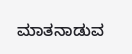ಮಾತನಾಡುವ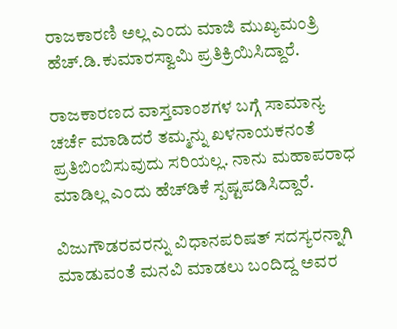ರಾಜಕಾರಣಿ ಅಲ್ಲ ಎಂದು ಮಾಜಿ ಮುಖ್ಯಮಂತ್ರಿ ಹೆಚ್.ಡಿ.ಕುಮಾರಸ್ವಾಮಿ ಪ್ರತಿಕ್ರಿಯಿಸಿದ್ದಾರೆ.

ರಾಜಕಾರಣದ ವಾಸ್ತವಾಂಶಗಳ ಬಗ್ಗೆ ಸಾಮಾನ್ಯ ಚರ್ಚೆ ಮಾಡಿದರೆ ತಮ್ಮನ್ನು ಖಳನಾಯಕನಂತೆ ಪ್ರತಿಬಿಂಬಿಸುವುದು ಸರಿಯಲ್ಲ. ನಾನು ಮಹಾಪರಾಧ ಮಾಡಿಲ್ಲ ಎಂದು ಹೆಚ್‍ಡಿಕೆ ಸ್ಪಷ್ಟಪಡಿಸಿದ್ದಾರೆ.

ವಿಜುಗೌಡರವರನ್ನು ವಿಧಾನಪರಿಷತ್ ಸದಸ್ಯರನ್ನಾಗಿ ಮಾಡುವಂತೆ ಮನವಿ ಮಾಡಲು ಬಂದಿದ್ದ ಅವರ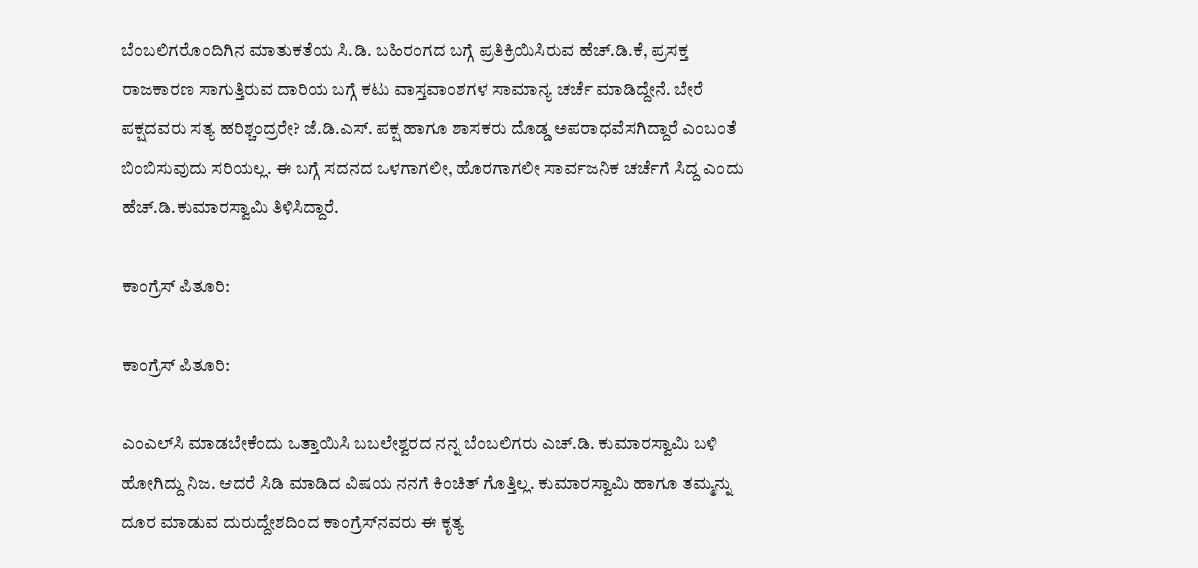ಬೆಂಬಲಿಗರೊಂದಿಗಿನ ಮಾತುಕತೆಯ ಸಿ.ಡಿ. ಬಹಿರಂಗದ ಬಗ್ಗೆ ಪ್ರತಿಕ್ರಿಯಿಸಿರುವ ಹೆಚ್.ಡಿ.ಕೆ, ಪ್ರಸಕ್ತ ರಾಜಕಾರಣ ಸಾಗುತ್ತಿರುವ ದಾರಿಯ ಬಗ್ಗೆ ಕಟು ವಾಸ್ತವಾಂಶಗಳ ಸಾಮಾನ್ಯ ಚರ್ಚೆ ಮಾಡಿದ್ದೇನೆ. ಬೇರೆ ಪಕ್ಷದವರು ಸತ್ಯ ಹರಿಶ್ಚಂದ್ರರೇ? ಜೆ.ಡಿ.ಎಸ್. ಪಕ್ಷ ಹಾಗೂ ಶಾಸಕರು ದೊಡ್ಡ ಅಪರಾಧವೆಸಗಿದ್ದಾರೆ ಎಂಬಂತೆ ಬಿಂಬಿಸುವುದು ಸರಿಯಲ್ಲ. ಈ ಬಗ್ಗೆ ಸದನದ ಒಳಗಾಗಲೀ, ಹೊರಗಾಗಲೀ ಸಾರ್ವಜನಿಕ ಚರ್ಚೆಗೆ ಸಿದ್ದ ಎಂದು ಹೆಚ್.ಡಿ.ಕುಮಾರಸ್ವಾಮಿ ತಿಳಿಸಿದ್ದಾರೆ.

ಕಾಂಗ್ರೆಸ್‌ ಪಿತೂರಿ:

ಕಾಂಗ್ರೆಸ್‌ ಪಿತೂರಿ:

ಎಂಎಲ್‌ಸಿ ಮಾಡಬೇಕೆಂದು ಒತ್ತಾಯಿಸಿ ಬಬಲೇಶ್ವರದ ನನ್ನ ಬೆಂಬಲಿಗರು ಎಚ್.ಡಿ. ಕುಮಾರಸ್ವಾಮಿ ಬಳಿ ಹೋಗಿದ್ದು ನಿಜ. ಆದರೆ ಸಿಡಿ ಮಾಡಿದ ವಿಷಯ ನನಗೆ ಕಿಂಚಿತ್ ಗೊತ್ತಿಲ್ಲ. ಕುಮಾರಸ್ವಾಮಿ ಹಾಗೂ ತಮ್ಮನ್ನು ದೂರ ಮಾಡುವ ದುರುದ್ದೇಶದಿಂದ ಕಾಂಗ್ರೆಸ್‌ನವರು ಈ ಕೃತ್ಯ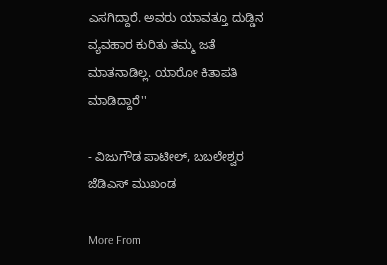ಎಸಗಿದ್ದಾರೆ. ಅವರು ಯಾವತ್ತೂ ದುಡ್ಡಿನ ವ್ಯವಹಾರ ಕುರಿತು ತಮ್ಮ ಜತೆ ಮಾತನಾಡಿಲ್ಲ. ಯಾರೋ ಕಿತಾಪತಿ ಮಾಡಿದ್ದಾರೆ''

- ವಿಜುಗೌಡ ಪಾಟೀಲ್, ಬಬಲೇಶ್ವರ ಜೆಡಿಎಸ್‌ ಮುಖಂಡ

More From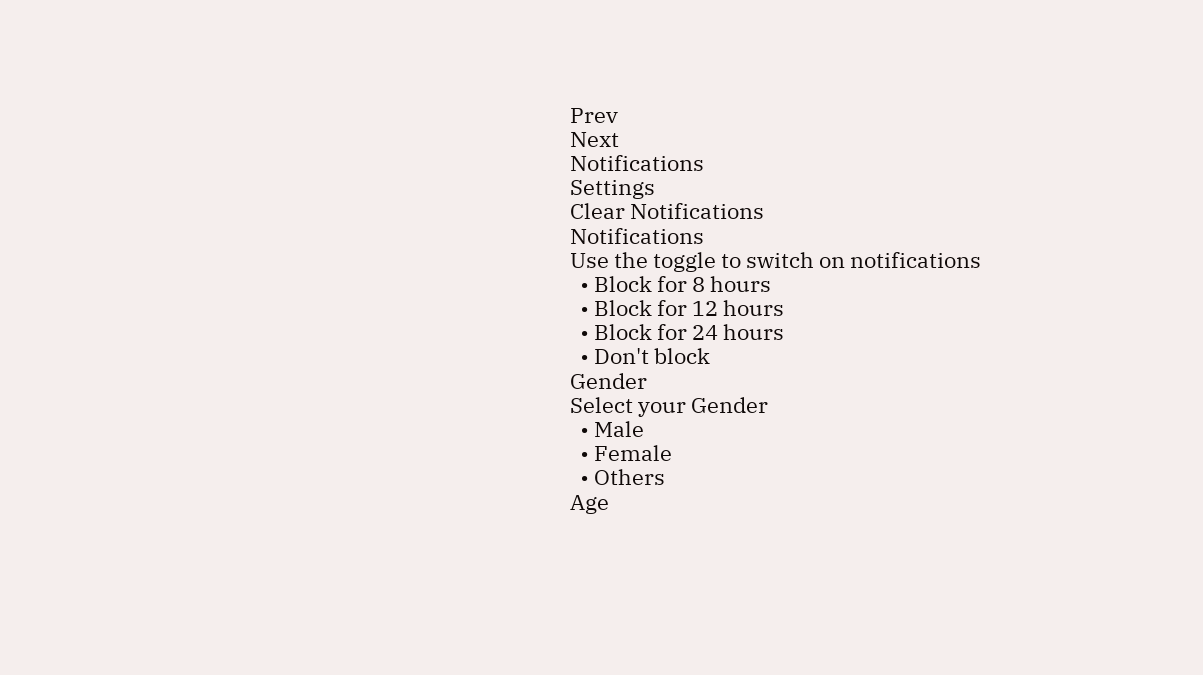Prev
Next
Notifications
Settings
Clear Notifications
Notifications
Use the toggle to switch on notifications
  • Block for 8 hours
  • Block for 12 hours
  • Block for 24 hours
  • Don't block
Gender
Select your Gender
  • Male
  • Female
  • Others
Age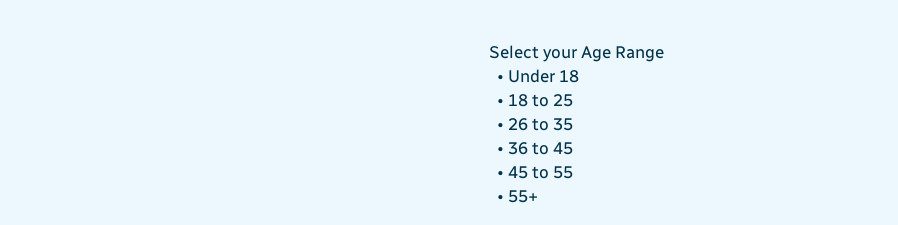Select your Age Range
  • Under 18
  • 18 to 25
  • 26 to 35
  • 36 to 45
  • 45 to 55
  • 55+